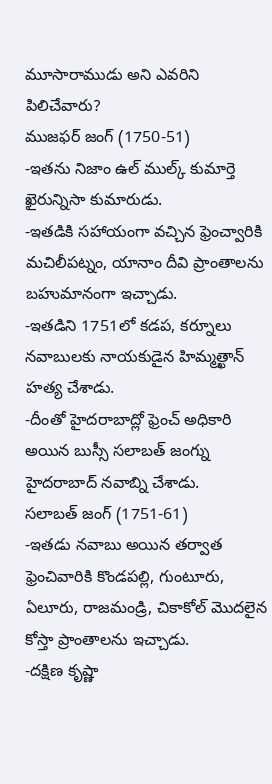మూసారాముడు అని ఎవరిని పిలిచేవారు?
ముజఫర్ జంగ్ (1750-51)
-ఇతను నిజాం ఉల్ ముల్క్ కుమార్తె ఖైరున్నిసా కుమారుడు.
-ఇతడికి సహాయంగా వచ్చిన ఫ్రెంచ్వారికి మచిలీపట్నం, యానాం దీవి ప్రాంతాలను బహుమానంగా ఇచ్చాడు.
-ఇతడిని 1751లో కడప, కర్నూలు నవాబులకు నాయకుడైన హిమ్మత్ఖాన్ హత్య చేశాడు.
-దీంతో హైదరాబాద్లో ఫ్రెంచ్ అధికారి అయిన బుస్సీ సలాబత్ జంగ్ను హైదరాబాద్ నవాబ్ని చేశాడు.
సలాబత్ జంగ్ (1751-61)
-ఇతడు నవాబు అయిన తర్వాత ఫ్రెంచివారికి కొండపల్లి, గుంటూరు, ఏలూరు, రాజమండ్రి, చికాకోల్ మొదలైన కోస్తా ప్రాంతాలను ఇచ్చాడు.
-దక్షిణ కృష్ణా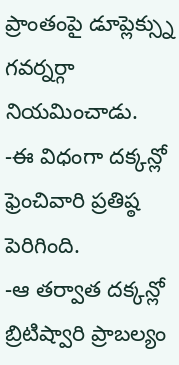ప్రాంతంపై డూప్లెక్స్ను గవర్నర్గా నియమించాడు.
-ఈ విధంగా దక్కన్లో ఫ్రెంచివారి ప్రతిష్ఠ పెరిగింది.
-ఆ తర్వాత దక్కన్లో బ్రిటిష్వారి ప్రాబల్యం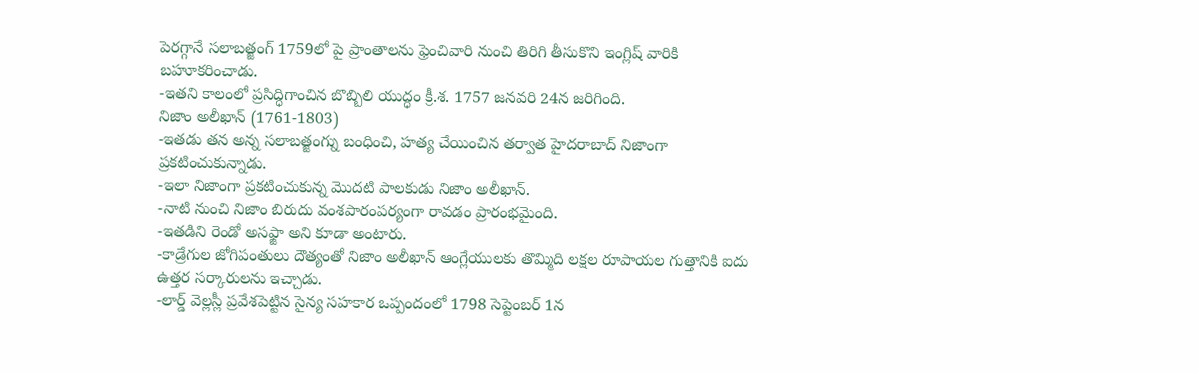పెరగ్గానే సలాబత్జంగ్ 1759లో పై ప్రాంతాలను ఫ్రెంచివారి నుంచి తిరిగి తీసుకొని ఇంగ్లిష్ వారికి బహూకరించాడు.
-ఇతని కాలంలో ప్రసిద్ధిగాంచిన బొబ్బిలి యుద్ధం క్రీ.శ. 1757 జనవరి 24న జరిగింది.
నిజాం అలీఖాన్ (1761-1803)
-ఇతడు తన అన్న సలాబత్జంగ్ను బంధించి, హత్య చేయించిన తర్వాత హైదరాబాద్ నిజాంగా ప్రకటించుకున్నాడు.
-ఇలా నిజాంగా ప్రకటించుకున్న మొదటి పాలకుడు నిజాం అలీఖాన్.
-నాటి నుంచి నిజాం బిరుదు వంశపారంపర్యంగా రావడం ప్రారంభమైంది.
-ఇతడిని రెండో అసఫ్జా అని కూడా అంటారు.
-కాడ్రేగుల జోగిపంతులు దౌత్యంతో నిజాం అలీఖాన్ ఆంగ్లేయులకు తొమ్మిది లక్షల రూపాయల గుత్తానికి ఐదు ఉత్తర సర్కారులను ఇచ్చాడు.
-లార్డ్ వెల్లస్లీ ప్రవేశపెట్టిన సైన్య సహకార ఒప్పందంలో 1798 సెప్టెంబర్ 1న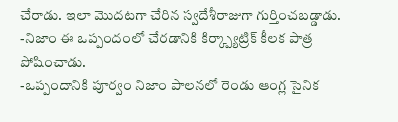చేరాడు. ఇలా మొదటగా చేరిన స్వదేశీరాజుగా గుర్తించబడ్డాడు.
-నిజాం ఈ ఒప్పందంలో చేరడానికి కిర్క్ప్యాట్రిక్ కీలక పాత్ర పోషించాడు.
-ఒప్పందానికి పూర్వం నిజాం పాలనలో రెండు ఆంగ్ల సైనిక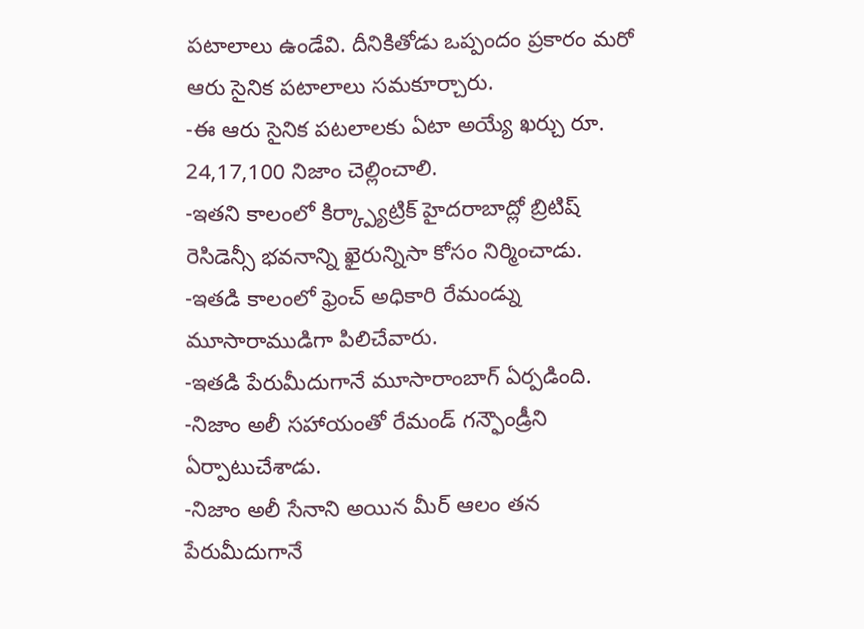పటాలాలు ఉండేవి. దీనికితోడు ఒప్పందం ప్రకారం మరో ఆరు సైనిక పటాలాలు సమకూర్చారు.
-ఈ ఆరు సైనిక పటలాలకు ఏటా అయ్యే ఖర్చు రూ. 24,17,100 నిజాం చెల్లించాలి.
-ఇతని కాలంలో కిర్క్ప్యాట్రిక్ హైదరాబాద్లో బ్రిటిష్ రెసిడెన్సీ భవనాన్ని ఖైరున్నిసా కోసం నిర్మించాడు.
-ఇతడి కాలంలో ఫ్రెంచ్ అధికారి రేమండ్ను మూసారాముడిగా పిలిచేవారు.
-ఇతడి పేరుమీదుగానే మూసారాంబాగ్ ఏర్పడింది.
-నిజాం అలీ సహాయంతో రేమండ్ గన్ఫౌండ్రీని ఏర్పాటుచేశాడు.
-నిజాం అలీ సేనాని అయిన మీర్ ఆలం తన పేరుమీదుగానే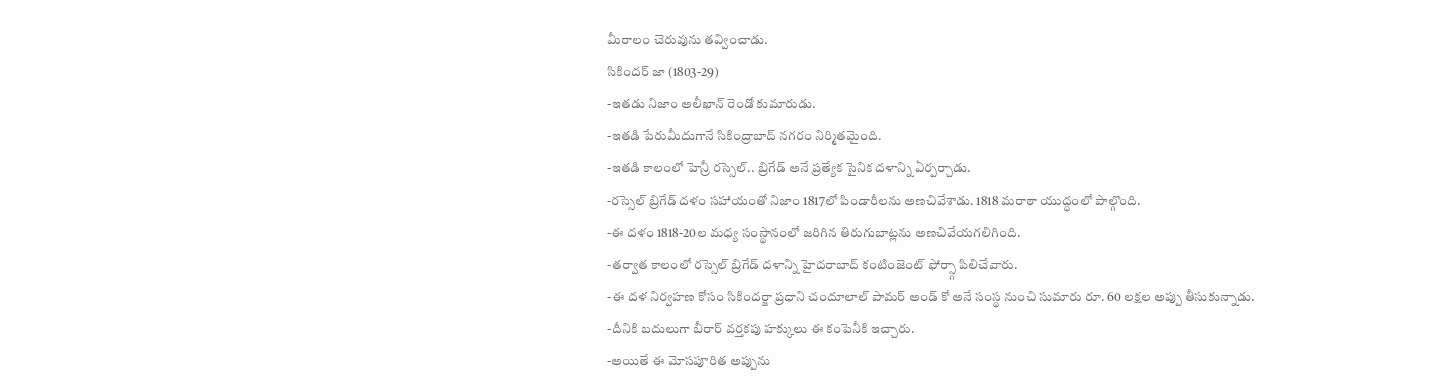మీరాలం చెరువును తవ్వించాడు.
సికిందర్ జా (1803-29)
-ఇతడు నిజాం అలీఖాన్ రెండో కుమారుడు.
-ఇతడి పేరుమీదుగానే సికింద్రాబాద్ నగరం నిర్మితమైంది.
-ఇతడి కాలంలో హెన్రీ రస్సెల్.. బ్రిగేడ్ అనే ప్రత్యేక సైనిక దళాన్ని ఏర్పర్చాడు.
-రస్సెల్ బ్రిగేడ్ దళం సహాయంతో నిజాం 1817లో పిండారీలను అణచివేశాడు. 1818 మరాఠా యుద్ధంలో పాల్గొంది.
-ఈ దళం 1818-20ల మధ్య సంస్థానంలో జరిగిన తిరుగుబాట్లను అణచివేయగలిగింది.
-తర్వాత కాలంలో రస్సెల్ బ్రిగేడ్ దళాన్ని హైదరాబాద్ కంటింజెంట్ ఫోర్స్గా పిలిచేవారు.
-ఈ దళ నిర్వహణ కోసం సికిందర్జా ప్రధాని చందూలాల్ పామర్ అండ్ కో అనే సంస్థ నుంచి సుమారు రూ. 60 లక్షల అప్పు తీసుకున్నాడు.
-దీనికి బదులుగా బీరార్ వర్తకపు హక్కులు ఈ కంపెనీకి ఇచ్చారు.
-అయితే ఈ మోసపూరిత అప్పును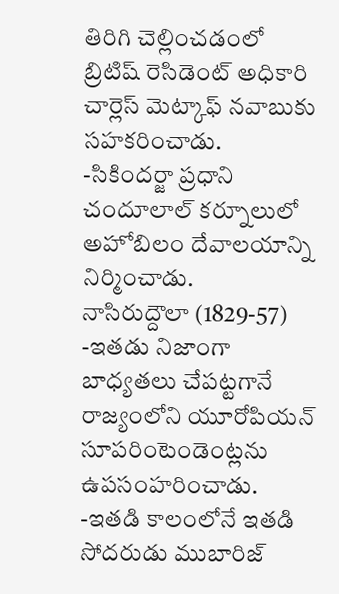తిరిగి చెల్లించడంలో బ్రిటిష్ రెసిడెంట్ అధికారి చార్లెస్ మెట్కాఫ్ నవాబుకు సహకరించాడు.
-సికిందర్జా ప్రధాని చందూలాల్ కర్నూలులో అహోబిలం దేవాలయాన్ని నిర్మించాడు.
నాసిరుద్దౌలా (1829-57)
-ఇతడు నిజాంగా బాధ్యతలు చేపట్టగానే రాజ్యంలోని యూరోపియన్ సూపరింటెండెంట్లను ఉపసంహరించాడు.
-ఇతడి కాలంలోనే ఇతడి సోదరుడు ముబారిజ్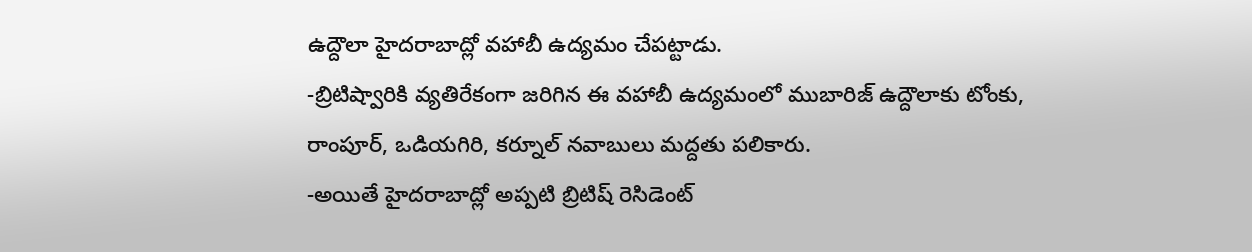ఉద్దౌలా హైదరాబాద్లో వహాబీ ఉద్యమం చేపట్టాడు.
-బ్రిటిష్వారికి వ్యతిరేకంగా జరిగిన ఈ వహాబీ ఉద్యమంలో ముబారిజ్ ఉద్దౌలాకు టోంకు, రాంపూర్, ఒడియగిరి, కర్నూల్ నవాబులు మద్దతు పలికారు.
-అయితే హైదరాబాద్లో అప్పటి బ్రిటిష్ రెసిడెంట్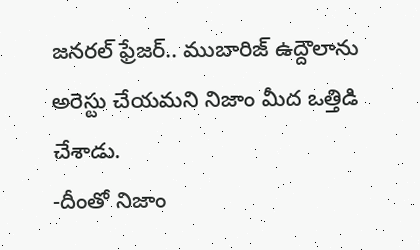జనరల్ ఫ్రేజర్.. ముబారిజ్ ఉద్దౌలాను అరెస్టు చేయమని నిజాం మీద ఒత్తిడి చేశాడు.
-దీంతో నిజాం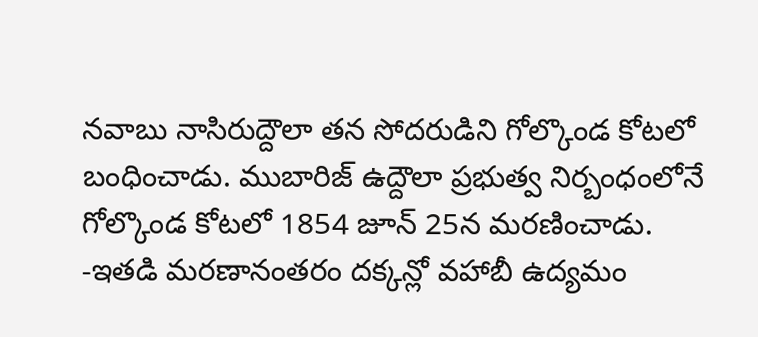నవాబు నాసిరుద్దౌలా తన సోదరుడిని గోల్కొండ కోటలో బంధించాడు. ముబారిజ్ ఉద్దౌలా ప్రభుత్వ నిర్బంధంలోనే గోల్కొండ కోటలో 1854 జూన్ 25న మరణించాడు.
-ఇతడి మరణానంతరం దక్కన్లో వహాబీ ఉద్యమం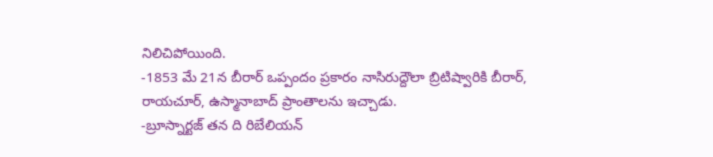నిలిచిపోయింది.
-1853 మే 21న బీరార్ ఒప్పందం ప్రకారం నాసిరుద్దౌలా బ్రిటిష్వారికి బీరార్, రాయచూర్, ఉస్మానాబాద్ ప్రాంతాలను ఇచ్చాడు.
-బ్రూస్నార్టజ్ తన ది రిబేలియన్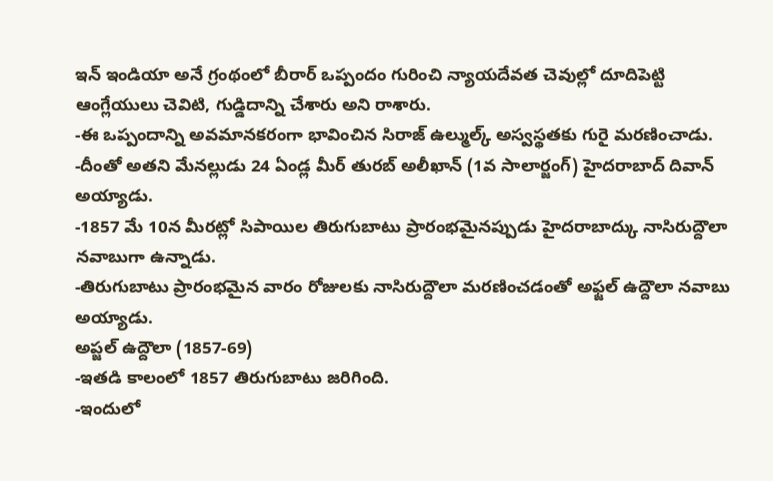ఇన్ ఇండియా అనే గ్రంథంలో బీరార్ ఒప్పందం గురించి న్యాయదేవత చెవుల్లో దూదిపెట్టి ఆంగ్లేయులు చెవిటి, గుడ్డిదాన్ని చేశారు అని రాశారు.
-ఈ ఒప్పందాన్ని అవమానకరంగా భావించిన సిరాజ్ ఉల్ముల్క్ అస్వస్థతకు గురై మరణించాడు.
-దీంతో అతని మేనల్లుడు 24 ఏండ్ల మీర్ తురబ్ అలీఖాన్ (1వ సాలార్జంగ్) హైదరాబాద్ దివాన్ అయ్యాడు.
-1857 మే 10న మీరట్లో సిపాయిల తిరుగుబాటు ప్రారంభమైనప్పుడు హైదరాబాద్కు నాసిరుద్దౌలా నవాబుగా ఉన్నాడు.
-తిరుగుబాటు ప్రారంభమైన వారం రోజులకు నాసిరుద్దౌలా మరణించడంతో అఫ్జల్ ఉద్దౌలా నవాబు అయ్యాడు.
అప్జల్ ఉద్దౌలా (1857-69)
-ఇతడి కాలంలో 1857 తిరుగుబాటు జరిగింది.
-ఇందులో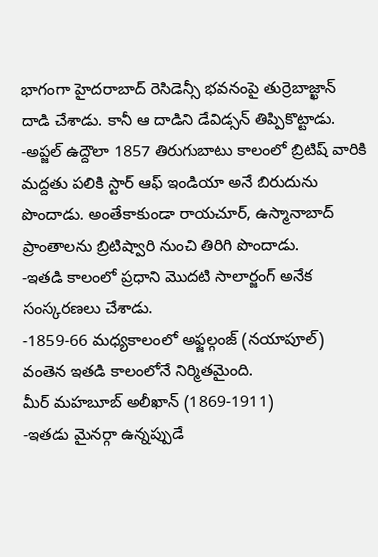భాగంగా హైదరాబాద్ రెసిడెన్సీ భవనంపై తుర్రెబాజ్ఖాన్ దాడి చేశాడు. కానీ ఆ దాడిని డేవిడ్సన్ తిప్పికొట్టాడు.
-అప్జల్ ఉద్దౌలా 1857 తిరుగుబాటు కాలంలో బ్రిటిష్ వారికి మద్దతు పలికి స్టార్ ఆఫ్ ఇండియా అనే బిరుదును పొందాడు. అంతేకాకుండా రాయచూర్, ఉస్మానాబాద్ ప్రాంతాలను బ్రిటిష్వారి నుంచి తిరిగి పొందాడు.
-ఇతడి కాలంలో ప్రధాని మొదటి సాలార్జంగ్ అనేక సంస్కరణలు చేశాడు.
-1859-66 మధ్యకాలంలో అఫ్జల్గంజ్ (నయాపూల్) వంతెన ఇతడి కాలంలోనే నిర్మితమైంది.
మీర్ మహబూబ్ అలీఖాన్ (1869-1911)
-ఇతడు మైనర్గా ఉన్నప్పుడే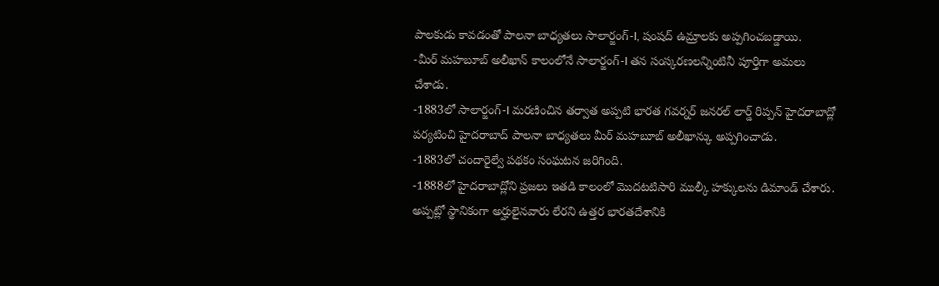పాలకుడు కావడంతో పాలనా బాధ్యతలు సాలార్జంగ్-I, షంషద్ ఉమ్రాలకు అప్పగించబడ్డాయి.
-మీర్ మహబూబ్ అలీఖాన్ కాలంలోనే సాలార్జంగ్-I తన సంస్కరణలన్నింటినీ పూర్తిగా అమలు చేశాడు.
-1883లో సాలార్జంగ్-I మరణించిన తర్వాత అప్పటి భారత గవర్నర్ జనరల్ లార్డ్ రిప్పన్ హైదరాబాద్లో పర్యటించి హైదరాబాద్ పాలనా బాధ్యతలు మీర్ మహబూబ్ అలీఖాన్కు అప్పగించాడు.
-1883లో చందారైల్వే పథకం సంఘటన జరిగింది.
-1888లో హైదరాబాద్లోని ప్రజలు ఇతడి కాలంలో మొదటటిసారి ముల్కీ హక్కులను డిమాండ్ చేశారు. అప్పట్లో స్థానికంగా అర్హులైనవారు లేరని ఉత్తర భారతదేశానికి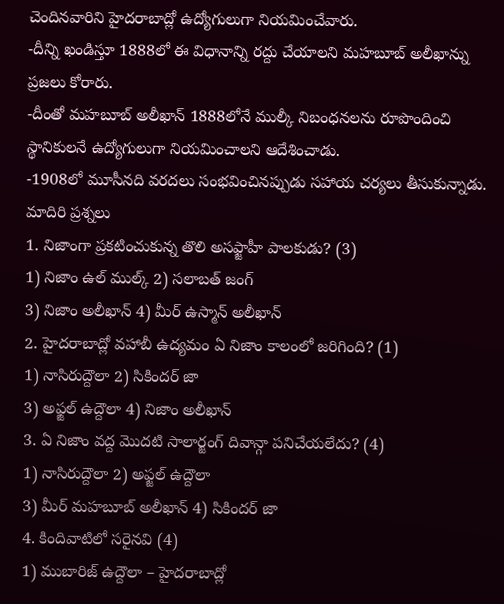చెందినవారిని హైదరాబాద్లో ఉద్యోగులుగా నియమించేవారు.
-దీన్ని ఖండిస్తూ 1888లో ఈ విధానాన్ని రద్దు చేయాలని మహబూబ్ అలీఖాన్ను ప్రజలు కోరారు.
-దీంతో మహబూబ్ అలీఖాన్ 1888లోనే ముల్కీ నిబంధనలను రూపొందించి స్థానికులనే ఉద్యోగులుగా నియమించాలని ఆదేశించాడు.
-1908లో మూసీనది వరదలు సంభవించినప్పుడు సహాయ చర్యలు తీసుకున్నాడు.
మాదిరి ప్రశ్నలు
1. నిజాంగా ప్రకటించుకున్న తొలి అసఫ్జాహీ పాలకుడు? (3)
1) నిజాం ఉల్ ముల్క్ 2) సలాబత్ జంగ్
3) నిజాం అలీఖాన్ 4) మీర్ ఉస్మాన్ అలీఖాన్
2. హైదరాబాద్లో వహాబీ ఉద్యమం ఏ నిజాం కాలంలో జరిగింది? (1)
1) నాసిరుద్దౌలా 2) సికిందర్ జా
3) అఫ్జల్ ఉద్దౌలా 4) నిజాం అలీఖాన్
3. ఏ నిజాం వద్ద మొదటి సాలార్జంగ్ దివాన్గా పనిచేయలేదు? (4)
1) నాసిరుద్దౌలా 2) అఫ్జల్ ఉద్దౌలా
3) మీర్ మహబూబ్ అలీఖాన్ 4) సికిందర్ జా
4. కిందివాటిలో సరైనవి (4)
1) ముబారిజ్ ఉద్దౌలా – హైదరాబాద్లో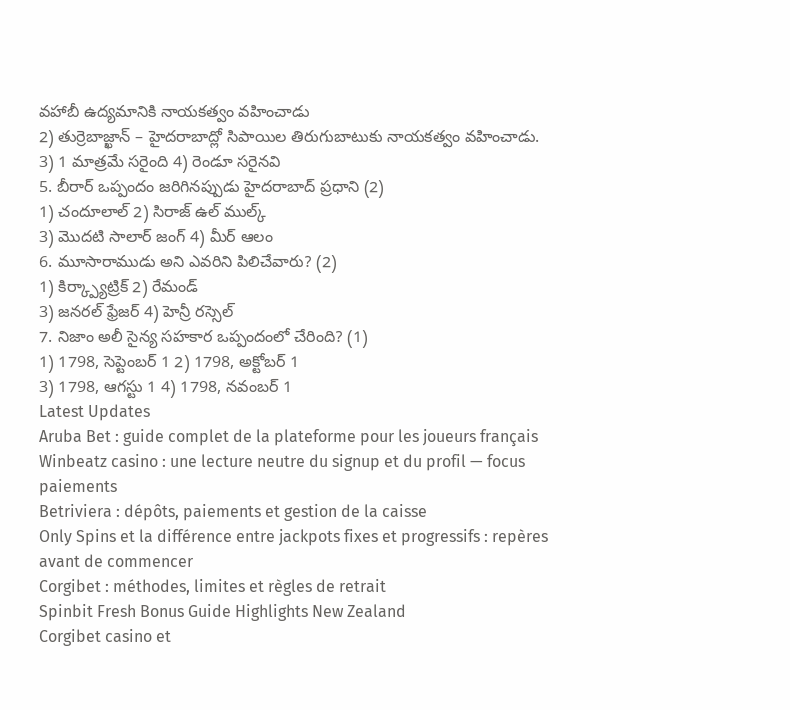వహాబీ ఉద్యమానికి నాయకత్వం వహించాడు
2) తుర్రెబాజ్ఖాన్ – హైదరాబాద్లో సిపాయిల తిరుగుబాటుకు నాయకత్వం వహించాడు.
3) 1 మాత్రమే సరైంది 4) రెండూ సరైనవి
5. బీరార్ ఒప్పందం జరిగినప్పుడు హైదరాబాద్ ప్రధాని (2)
1) చందూలాల్ 2) సిరాజ్ ఉల్ ముల్క్
3) మొదటి సాలార్ జంగ్ 4) మీర్ ఆలం
6. మూసారాముడు అని ఎవరిని పిలిచేవారు? (2)
1) కిర్క్ప్యాట్రిక్ 2) రేమండ్
3) జనరల్ ఫ్రేజర్ 4) హెన్రీ రస్సెల్
7. నిజాం అలీ సైన్య సహకార ఒప్పందంలో చేరింది? (1)
1) 1798, సెప్టెంబర్ 1 2) 1798, అక్టోబర్ 1
3) 1798, ఆగస్టు 1 4) 1798, నవంబర్ 1
Latest Updates
Aruba Bet : guide complet de la plateforme pour les joueurs français
Winbeatz casino : une lecture neutre du signup et du profil — focus paiements
Betriviera : dépôts, paiements et gestion de la caisse
Only Spins et la différence entre jackpots fixes et progressifs : repères avant de commencer
Corgibet : méthodes, limites et règles de retrait
Spinbit Fresh Bonus Guide Highlights New Zealand
Corgibet casino et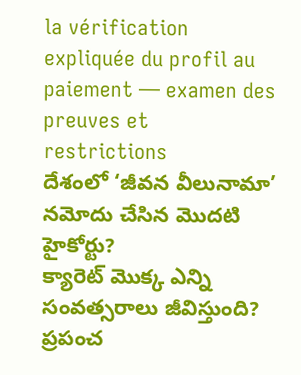la vérification expliquée du profil au paiement — examen des preuves et restrictions
దేశంలో ‘జీవన వీలునామా’ నమోదు చేసిన మొదటి హైకోర్టు?
క్యారెట్ మొక్క ఎన్ని సంవత్సరాలు జీవిస్తుంది?
ప్రపంచ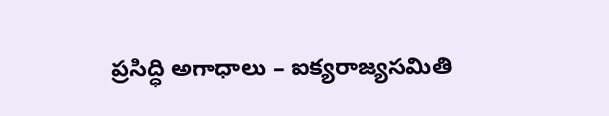ప్రసిద్ధి అగాధాలు – ఐక్యరాజ్యసమితి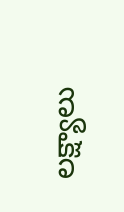లక్ష్యాలు